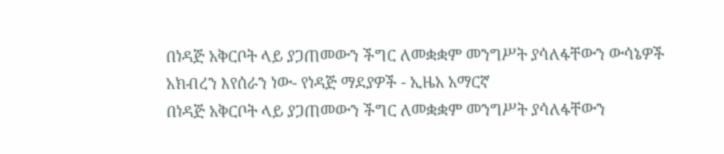በነዳጅ አቅርቦት ላይ ያጋጠመውን ችግር ለመቋቋም መንግሥት ያሳለፋቸውን ውሳኔዎች አክብረን እየሰራን ነው- የነዳጅ ማደያዎች - ኢዜአ አማርኛ
በነዳጅ አቅርቦት ላይ ያጋጠመውን ችግር ለመቋቋም መንግሥት ያሳለፋቸውን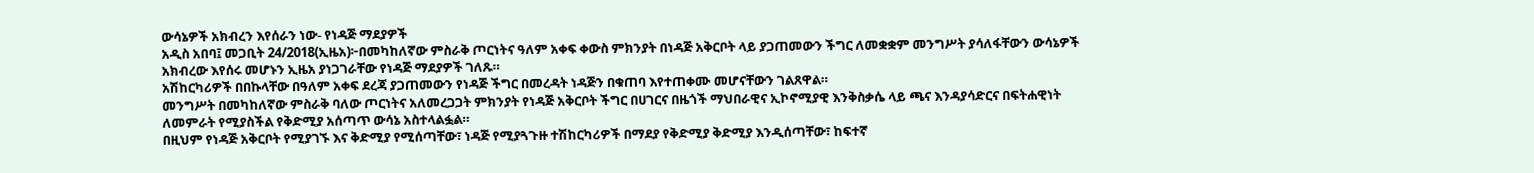ውሳኔዎች አክብረን እየሰራን ነው- የነዳጅ ማደያዎች
አዲስ አበባ፤ መጋቢት 24/2018(ኢዜአ)፦በመካከለኛው ምስራቅ ጦርነትና ዓለም አቀፍ ቀውስ ምክንያት በነዳጅ አቅርቦት ላይ ያጋጠመውን ችግር ለመቋቋም መንግሥት ያሳለፋቸውን ውሳኔዎች አክብረው እየሰሩ መሆኑን ኢዜአ ያነጋገራቸው የነዳጅ ማደያዎች ገለጹ።
አሽከርካሪዎች በበኩላቸው በዓለም አቀፍ ደረጃ ያጋጠመውን የነዳጅ ችግር በመረዳት ነዳጅን በቁጠባ እየተጠቀሙ መሆናቸውን ገልጸዋል።
መንግሥት በመካከለኛው ምስራቅ ባለው ጦርነትና አለመረጋጋት ምክንያት የነዳጅ አቅርቦት ችግር በሀገርና በዜጎች ማህበራዊና ኢኮኖሚያዊ እንቅስቃሴ ላይ ጫና እንዳያሳድርና በፍትሐዊነት ለመምራት የሚያስችል የቅድሚያ አሰጣጥ ውሳኔ አስተላልፏል።
በዚህም የነዳጅ አቅርቦት የሚያገኙ እና ቅድሚያ የሚሰጣቸው፣ ነዳጅ የሚያጓጉዙ ተሽከርካሪዎች በማደያ የቅድሚያ ቅድሚያ እንዲሰጣቸው፣ ከፍተኛ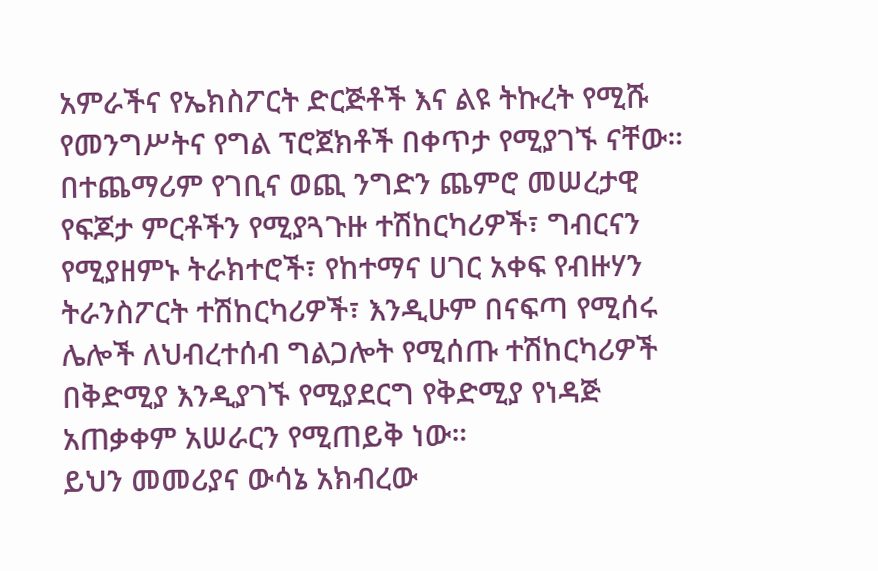አምራችና የኤክስፖርት ድርጅቶች እና ልዩ ትኩረት የሚሹ የመንግሥትና የግል ፕሮጀክቶች በቀጥታ የሚያገኙ ናቸው።
በተጨማሪም የገቢና ወጪ ንግድን ጨምሮ መሠረታዊ የፍጆታ ምርቶችን የሚያጓጉዙ ተሽከርካሪዎች፣ ግብርናን የሚያዘምኑ ትራክተሮች፣ የከተማና ሀገር አቀፍ የብዙሃን ትራንስፖርት ተሽከርካሪዎች፣ እንዲሁም በናፍጣ የሚሰሩ ሌሎች ለህብረተሰብ ግልጋሎት የሚሰጡ ተሽከርካሪዎች በቅድሚያ እንዲያገኙ የሚያደርግ የቅድሚያ የነዳጅ አጠቃቀም አሠራርን የሚጠይቅ ነው።
ይህን መመሪያና ውሳኔ አክብረው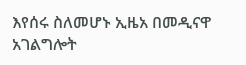እየሰሩ ስለመሆኑ ኢዜአ በመዲናዋ አገልግሎት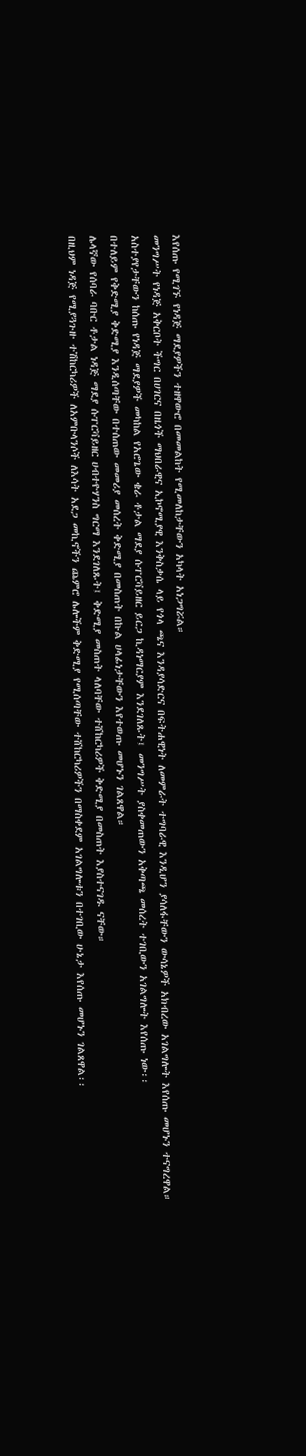እየሰጡ የሚገኙ የነዳጅ ማደያዎችን ተዘዋውሮ በመመልከት የሚመለከታቸውን አካላት አነጋግሯል።
መንግሥት የነዳጅ አቅርቦት ችግር በሀገርና በዜጎች ማህበራዊና ኢኮኖሚያዊ እንቅስቃሴ ላይ የጎላ ጫና እንዳያሳድርና በፍትሐዊነት ለመምራት ተግባራዊ እንዲሆን ያሳለፋቸውን ውሳኔዎች አክብረው አገልግሎት እየሰጡ መሆኑን ተናግረዋል።
አስተያየታቸውን ከሰጡ የነዳጅ ማደያዎች መካከል የአሮጌው ቄራ ቶታል ማደያ ሱፐርቫይዘር ይርጋ ኪዳነማርያም እንደገለጹት፤ መንግሥት ያስቀመጠውን አቅጣጫ መሰረት ተገቢውን አገልግሎት እየሰጡ ነው፡፡
በተለይም የቅድሚያ ቅድሚያ እንዲሰጣቸው በተሰጠው መመሪያ መሰረት ቅድሚያ በመስጠት በኩል ሀላፊነታቸውን እየተወጡ መሆኑን ገልጸዋል።
ሌላኛው የሰባራ ባቡር ቶታል ነዳጅ ማደያ ሱፐርቫይዘር ሀብተዮሃንስ ግርማ እንደገለጹት፤ ቅድሚያ መስጠት ላለባቸው ተሸከርካሪዎች ቅድሚያ በመስጠት እያስተናገዱ ናቸው።
በዚህም ነዳጅ የሚያጓጉዙ ተሽከርካሪዎች ለአምቡላንሶች ለእሳት አደጋ መኪኖችን ጨምሮ ሌሎችም ቅድሚያ የሚሰጣቸው ተሸከርካሪዎችን በማስቀደም አገልግሎቱን በተገቢው ሁኔታ እየሰጡ መሆኑን ገልጸዋል፡፡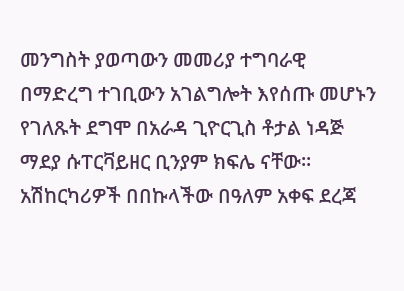መንግስት ያወጣውን መመሪያ ተግባራዊ በማድረግ ተገቢውን አገልግሎት እየሰጡ መሆኑን የገለጹት ደግሞ በአራዳ ጊዮርጊስ ቶታል ነዳጅ ማደያ ሱፐርቫይዘር ቢንያም ክፍሌ ናቸው፡፡
አሽከርካሪዎች በበኩላችው በዓለም አቀፍ ደረጃ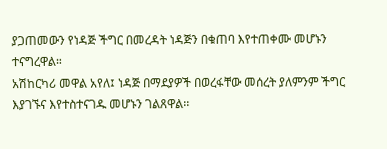ያጋጠመውን የነዳጅ ችግር በመረዳት ነዳጅን በቁጠባ እየተጠቀሙ መሆኑን ተናግረዋል።
አሽከርካሪ መዋል አየለ፤ ነዳጅ በማደያዎች በወረፋቸው መሰረት ያለምንም ችግር እያገኙና እየተስተናገዱ መሆኑን ገልጸዋል፡፡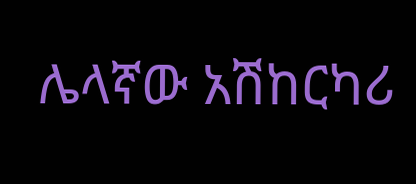ሌላኛው አሽከርካሪ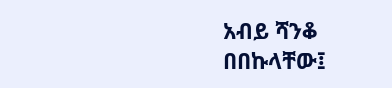አብይ ሻንቆ በበኩላቸው፤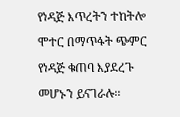የነዳጅ እጥረትን ተከትሎ ሞተር በማጥፋት ጭምር የነዳጅ ቁጠባ እያደረጉ መሆኑን ይናገራሉ፡፡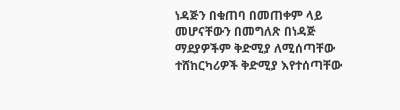ነዳጅን በቁጠባ በመጠቀም ላይ መሆናቸውን በመግለጽ በነዳጅ ማደያዎችም ቅድሚያ ለሚሰጣቸው ተሸከርካሪዎች ቅድሚያ እየተሰጣቸው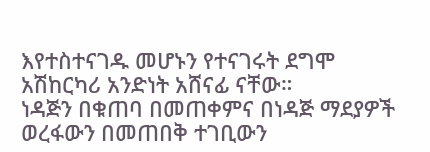እየተስተናገዱ መሆኑን የተናገሩት ደግሞ አሽከርካሪ አንድነት አሸናፊ ናቸው።
ነዳጅን በቁጠባ በመጠቀምና በነዳጅ ማደያዎች ወረፋውን በመጠበቅ ተገቢውን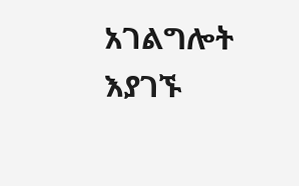አገልግሎት እያገኙ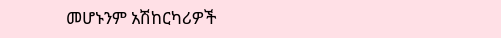መሆኑንም አሽከርካሪዎች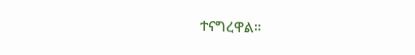ተናግረዋል።